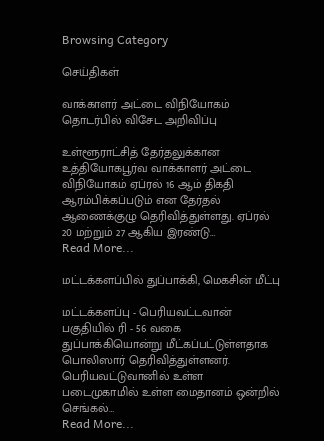Browsing Category

செய்திகள்

வாக்காளர் அட்டை விநியோகம் தொடர்பில் விசேட அறிவிப்பு

உள்ளூராட்சித் தேர்தலுக்கான உத்தியோகபூர்வ வாக்காளர் அட்டை விநியோகம் ஏப்ரல் 16 ஆம் திகதி ஆரம்பிக்கப்படும் என தேர்தல் ஆணைக்குழு தெரிவித்துள்ளது. ஏப்ரல் 20 மற்றும் 27 ஆகிய இரண்டு…
Read More...

மட்டக்களப்பில் துப்பாக்கி, மெகசின் மீட்பு

மட்டக்களப்பு - பெரியவட்டவான் பகுதியில் ரி - 56 வகை துப்பாக்கியொன்று மீட்கப்பட்டுள்ளதாக பொலிஸார் தெரிவித்துள்ளனர். பெரியவட்டுவானில் உள்ள படைமுகாமில் உள்ள மைதானம் ஒன்றில் செங்கல்…
Read More...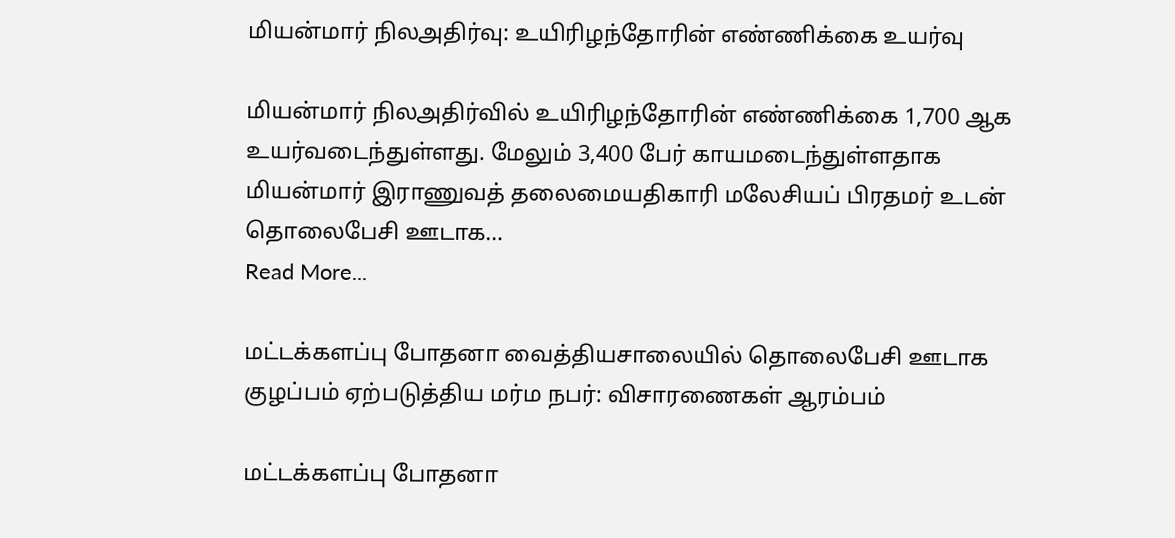மியன்மார் நிலஅதிர்வு: உயிரிழந்தோரின் எண்ணிக்கை உயர்வு

மியன்மார் நிலஅதிர்வில் உயிரிழந்தோரின் எண்ணிக்கை 1,700 ஆக உயர்வடைந்துள்ளது. மேலும் 3,400 பேர் காயமடைந்துள்ளதாக மியன்மார் இராணுவத் தலைமையதிகாரி மலேசியப் பிரதமர் உடன் தொலைபேசி ஊடாக…
Read More...

மட்டக்களப்பு போதனா வைத்தியசாலையில் தொலைபேசி ஊடாக குழப்பம் ஏற்படுத்திய மர்ம நபர்: விசாரணைகள் ஆரம்பம்

மட்டக்களப்பு போதனா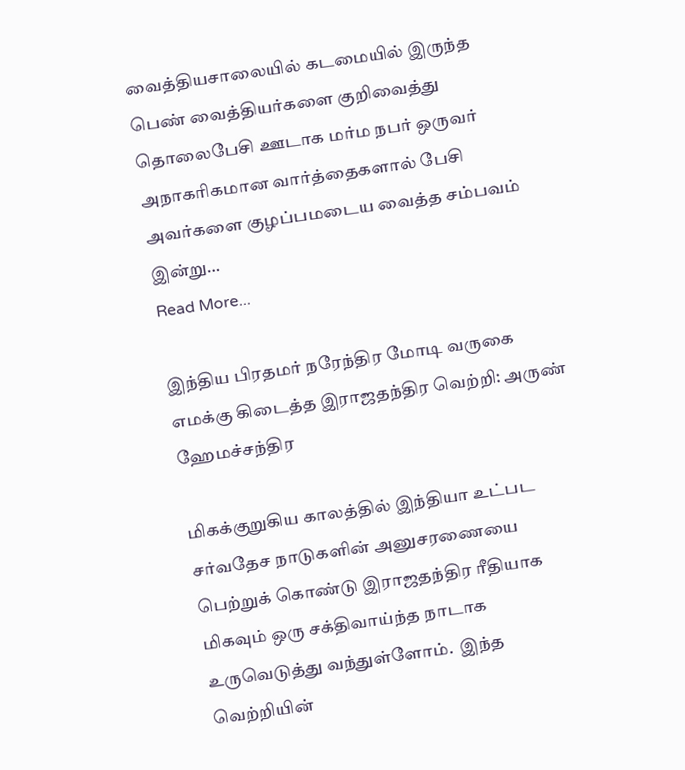வைத்தியசாலையில் கடமையில் இருந்த பெண் வைத்தியர்களை குறிவைத்து தொலைபேசி ஊடாக மர்ம நபர் ஒருவர் அநாகரிகமான வார்த்தைகளால் பேசி அவர்களை குழப்பமடைய வைத்த சம்பவம் இன்று…
Read More...

இந்திய பிரதமர் நரேந்திர மோடி வருகை எமக்கு கிடைத்த இராஜதந்திர வெற்றி: அருண் ஹேமச்சந்திர

மிகக்குறுகிய காலத்தில் இந்தியா உட்பட சர்வதேச நாடுகளின் அனுசரணையை பெற்றுக் கொண்டு இராஜதந்திர ரீதியாக மிகவும் ஒரு சக்திவாய்ந்த நாடாக உருவெடுத்து வந்துள்ளோம்.  இந்த வெற்றியின்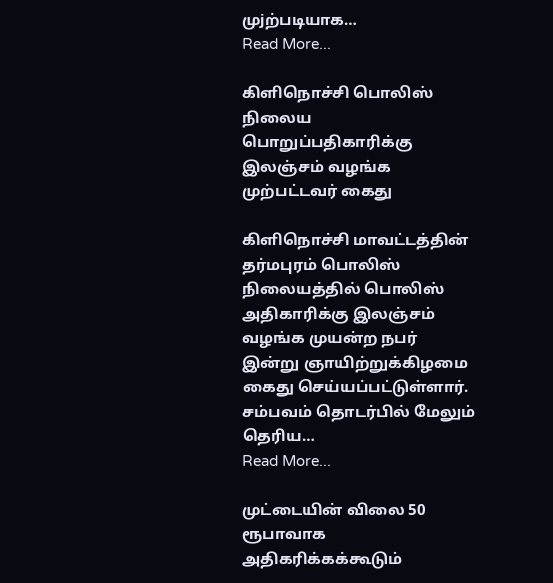முjற்படியாக…
Read More...

கிளிநொச்சி பொலிஸ் நிலைய பொறுப்பதிகாரிக்கு இலஞ்சம் வழங்க முற்பட்டவர் கைது

கிளிநொச்சி மாவட்டத்தின் தர்மபுரம் பொலிஸ் நிலையத்தில் பொலிஸ் அதிகாரிக்கு இலஞ்சம் வழங்க முயன்ற நபர் இன்று ஞாயிற்றுக்கிழமை கைது செய்யப்பட்டுள்ளார். சம்பவம் தொடர்பில் மேலும் தெரிய…
Read More...

முட்டையின் விலை 50 ரூபாவாக அதிகரிக்கக்கூடும்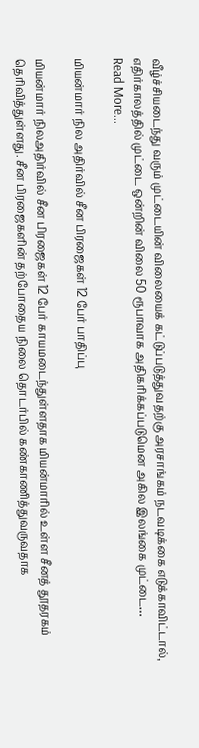வீழ்ச்சியடைந்து வரும் முட்டையின் விலையைக் கட்டுப்படுத்துவதற்கு அரசாங்கம் நடவடிக்கை எடுக்காவிட்டால், எதிர்காலத்தில் முட்டை ஒன்றின் விலை 50 ரூபாவாக அதிகரிக்கப்படுமென அகில இலங்கை முட்டை…
Read More...

மியன்மார் நில அதிர்வில் சீன பிரஜைகள் 12 பேர் பாதிப்பு

மியன்மார் நிலஅதிர்வில் சீன பிரஜைகள் 12 பேர் காயமடைந்துள்ளதாக மியன்மாரில் உள்ள சீனத் தூதரகம் தெரிவித்துள்ளது. சீன பிரஜைகளின் தற்போதைய நிலை தொடர்பில் கண்காணித்துவருவதாக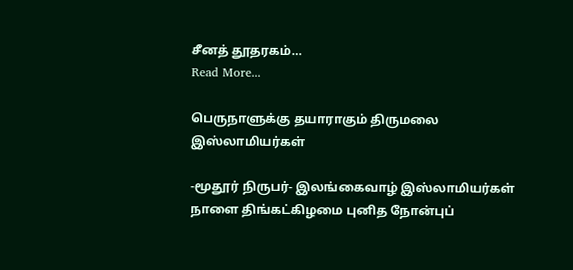சீனத் தூதரகம்…
Read More...

பெருநாளுக்கு தயாராகும் திருமலை இஸ்லாமியர்கள்

-மூதூர் நிருபர்- இலங்கைவாழ் இஸ்லாமியர்கள் நாளை திங்கட்கிழமை புனித நோன்புப்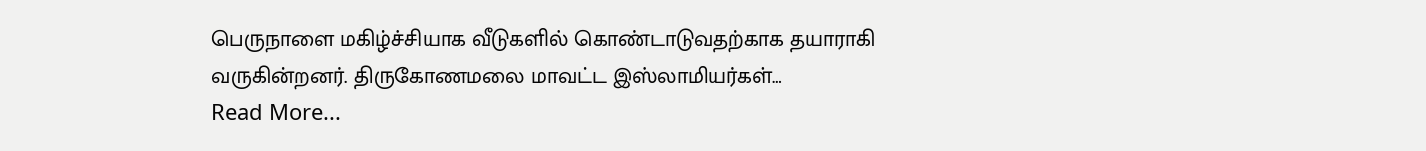பெருநாளை மகிழ்ச்சியாக வீடுகளில் கொண்டாடுவதற்காக தயாராகி வருகின்றனர். திருகோணமலை மாவட்ட இஸ்லாமியர்கள்…
Read More...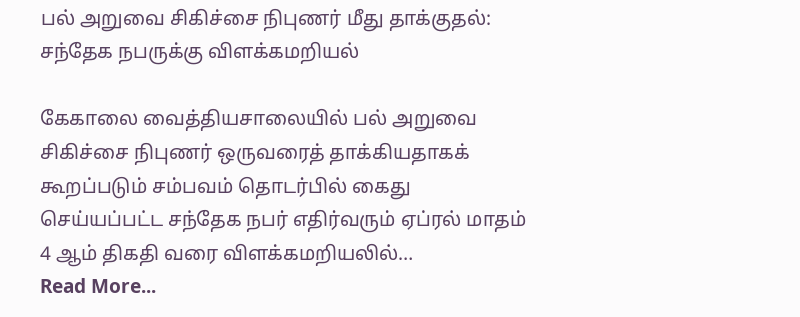பல் அறுவை சிகிச்சை நிபுணர் மீது தாக்குதல்: சந்தேக நபருக்கு விளக்கமறியல்

கேகாலை வைத்தியசாலையில் பல் அறுவை சிகிச்சை நிபுணர் ஒருவரைத் தாக்கியதாகக் கூறப்படும் சம்பவம் தொடர்பில் கைது செய்யப்பட்ட சந்தேக நபர் எதிர்வரும் ஏப்ரல் மாதம் 4 ஆம் திகதி வரை விளக்கமறியலில்…
Read More...